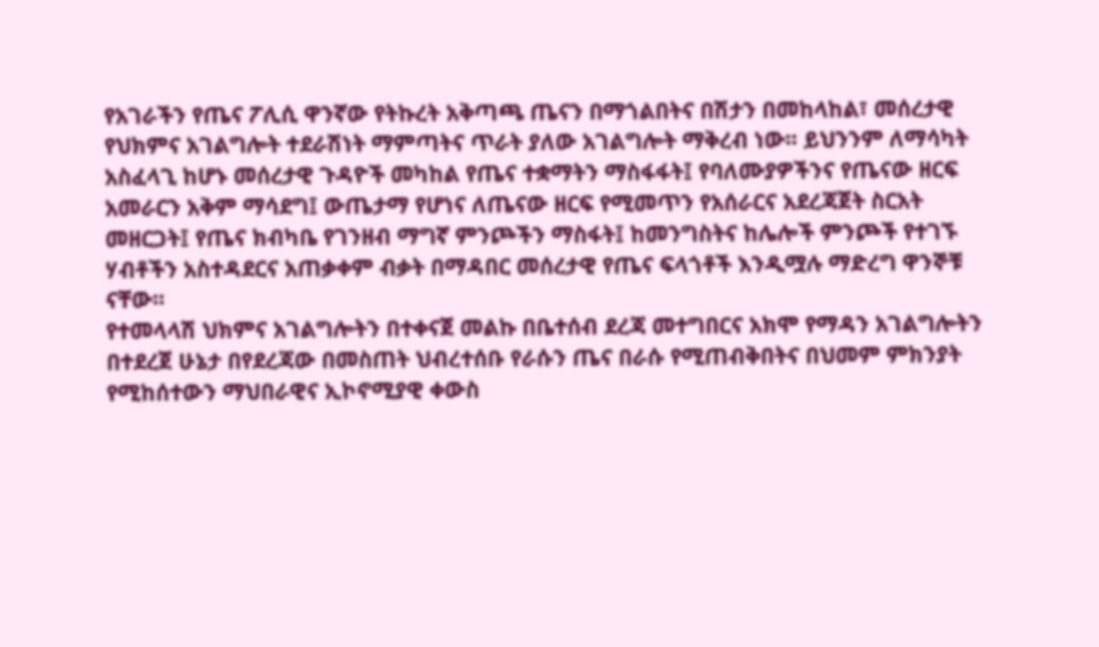የአገራችን የጤና ፖሊሲ ዋንኛው የትኩረት አቅጣጫ ጤናን በማጎልበትና በሽታን በመከላከል፣ መሰረታዊ የህክምና አገልግሎት ተደራሽነት ማምጣትና ጥራት ያለው አገልግሎት ማቅረብ ነው፡፡ ይህንንም ለማሳካት አስፈላጊ ከሆኑ መሰረታዊ ጉዳዮች መካከል የጤና ተቋማትን ማስፋፋት፤ የባለሙያዎችንና የጤናው ዘርፍ አመራርን አቅም ማሳደግ፤ ውጤታማ የሆነና ለጤናው ዘርፍ የሚመጥን የአሰራርና አደረጃጀት ስርአት መዘርጋት፤ የጤና ክብካቤ የገንዘብ ማግኛ ምንጮችን ማስፋት፤ ከመንግስትና ከሌሎች ምንጮች የተገኙ ሃብቶችን አስተዳደርና አጠቃቀም ብቃት በማዳበር መሰረታዊ የጤና ፍላጎቶች እንዲሟሉ ማድረግ ዋንኞቹ ናቸው፡፡
የተመላላሽ ህክምና አገልግሎትን በተቀናጀ መልኩ በቤተሰብ ደረጃ መተግበርና አክሞ የማዳን አገልግሎትን በተደረጀ ሁኔታ በየደረጃው በመስጠት ህብረተሰቡ የራሱን ጤና በራሱ የሚጠብቅበትና በህመም ምክንያት የሚከሰተውን ማህበራዊና ኢኮኖሚያዊ ቀውስ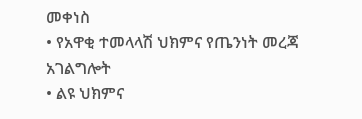መቀነስ
• የአዋቂ ተመላላሽ ህክምና የጤንነት መረጃ አገልግሎት
• ልዩ ህክምና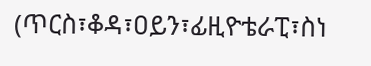(ጥርስ፣ቆዳ፣ዐይን፣ፊዚዮቴራፒ፣ስነ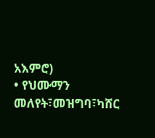አእምሮ)
• የህሙማን መለየት፣መዝግባ፣ካሸር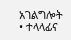አገልግሎት
• ተላላፊና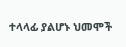ተላላፊ ያልሆኑ ህመሞች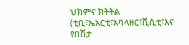ህክምና ክትትል (ቲቢ፣ኤአርቲ፣አባላዘር፣ቪሲቲ፣እና የበሽታ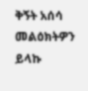ቅኝት አሰሳ
መልዕክትዎን ይላኩ